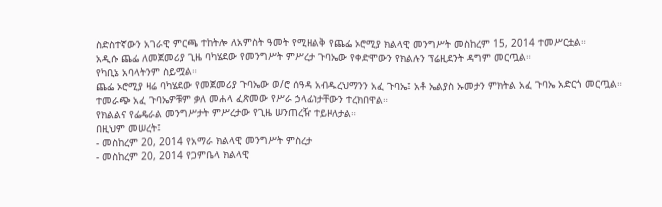ስድስተኛውን አገራዊ ምርጫ ተከትሎ ለአምስት ዓመት የሚዘልቅ የጨፌ ኦሮሚያ ክልላዊ መንግሥት መስከረም 15, 2014 ተመሥርቷል።
አዲሱ ጨፌ ለመጀመሪያ ጊዜ ባካሄደው የመንግሥት ምሥረታ ጉባኤው የቀድሞውን የክልሉን ፕሬዚደንት ዳግም መርጧል።
የካቢኔ አባላትንም ስይሟል።
ጨፌ ኦሮሚያ ዛሬ ባካሄደው የመጀመሪያ ጉባኤው ወ/ሮ ሰዓዳ አብዱረህማንን አፈ ጉባኤ፤ አቶ ኤልያስ ኡመታን ምክትል አፈ ጉባኤ አድርጎ መርጧል።
ተመራጭ አፈ ጉባኤዎቹም ቃለ መሐላ ፈጽመው የሥራ ኃላፊነታቸውን ተረክበዋል።
የክልልና የፌዴራል መንግሥታት ምሥረታው የጊዜ ሠንጠረዥ ተይዞለታል።
በዚህም መሠረት፤
- መስከረም 20, 2014 የአማራ ክልላዊ መንግሥት ምስረታ
- መስከረም 20, 2014 የጋምቤላ ክልላዊ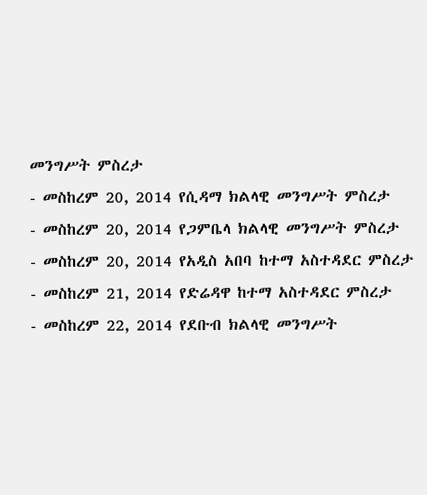መንግሥት ምስረታ
- መስከረም 20, 2014 የሲዳማ ክልላዊ መንግሥት ምስረታ
- መስከረም 20, 2014 የጋምቤላ ክልላዊ መንግሥት ምስረታ
- መስከረም 20, 2014 የአዲስ አበባ ከተማ አስተዳደር ምስረታ
- መስከረም 21, 2014 የድሬዳዋ ከተማ አስተዳደር ምስረታ
- መስከረም 22, 2014 የደቡብ ክልላዊ መንግሥት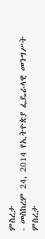ምስረታ
- መስከረም 24, 2014 የኢትዮጵያ ፌዴራላዊ መንግሥት ምስረታ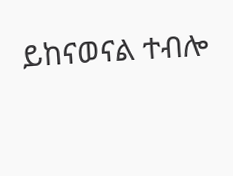ይከናወናል ተብሎ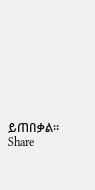ይጠበቃል።
Share